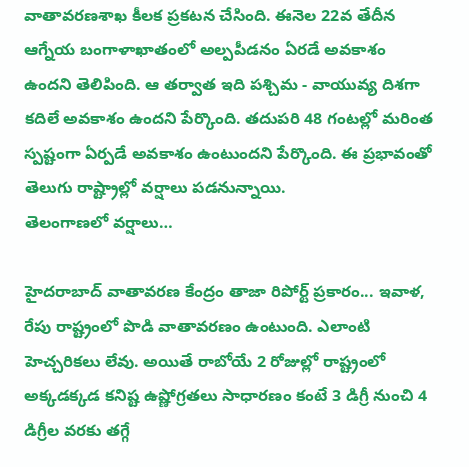వాతావరణశాఖ కీలక ప్రకటన చేసింది. ఈనెల 22వ తేదీన ఆగ్నేయ బంగాళాఖాతంలో అల్పపీడనం ఏరడే అవకాశం ఉందని తెలిపింది. ఆ తర్వాత ఇది పశ్చిమ - వాయువ్య దిశగా కదిలే అవకాశం ఉందని పేర్కొంది. తదుపరి 48 గంటల్లో మరింత స్పష్టంగా ఏర్పడే అవకాశం ఉంటుందని పేర్కొంది. ఈ ప్రభావంతో తెలుగు రాష్ట్రాల్లో వర్షాలు పడనున్నాయి.
తెలంగాణలో వర్షాలు…

హైదరాబాద్ వాతావరణ కేంద్రం తాజా రిపోర్ట్ ప్రకారం... ఇవాళ, రేపు రాష్ట్రంలో పొడి వాతావరణం ఉంటుంది. ఎలాంటి హెచ్చరికలు లేవు. అయితే రాబోయే 2 రోజుల్లో రాష్ట్రంలో అక్కడక్కడ కనిష్ట ఉష్ణోగ్రతలు సాధారణం కంటే 3 డిగ్రీ నుంచి 4 డిగ్రీల వరకు తగ్గే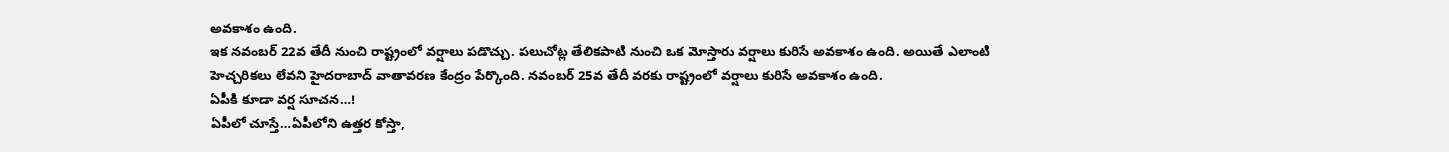అవకాశం ఉంది.
ఇక నవంబర్ 22వ తేదీ నుంచి రాష్ట్రంలో వర్షాలు పడొచ్చు. పలుచోట్ల తేలికపాటి నుంచి ఒక మోస్తారు వర్షాలు కురిసే అవకాశం ఉంది. అయితే ఎలాంటి హెచ్చరికలు లేవని హైదరాబాద్ వాతావరణ కేంద్రం పేర్కొంది. నవంబర్ 25వ తేదీ వరకు రాష్ట్రంలో వర్షాలు కురిసే అవకాశం ఉంది.
ఏపీకి కూడా వర్ష సూచన…!
ఏపీలో చూస్తే…ఏపీలోని ఉత్తర కోస్తా,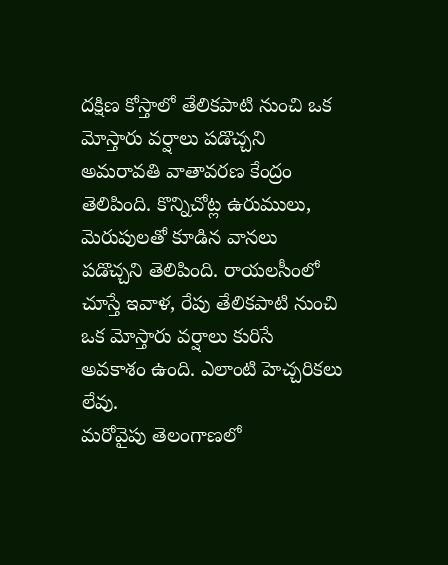దక్షిణ కోస్తాలో తేలికపాటి నుంచి ఒక మోస్తారు వర్షాలు పడొచ్చని అమరావతి వాతావరణ కేంద్రం తెలిపింది. కొన్నిచోట్ల ఉరుములు, మెరుపులతో కూడిన వానలు పడొచ్చని తెలిపింది. రాయలసీంలో చూస్తే ఇవాళ, రేపు తేలికపాటి నుంచి ఒక మోస్తారు వర్షాలు కురిసే అవకాశం ఉంది. ఎలాంటి హెచ్చరికలు లేవు.
మరోవైపు తెలంగాణలో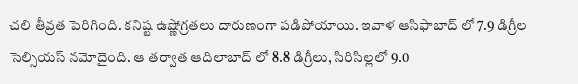చలి తీవ్రత పెరిగింది. కనిష్ట ఉష్ణోగ్రతలు దారుణంగా పడిపోయాయి. ఇవాళ ఆసిఫాబాద్ లో 7.9 డిగ్రీల సెల్సియస్ నమోదైంది. ఆ తర్వాత ఆదిలాబాద్ లో 8.8 డిగ్రీలు, సిరిసిల్లలో 9.0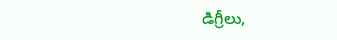డిగ్రీలు,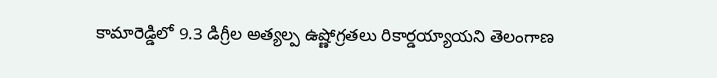కామారెడ్డిలో 9.3 డిగ్రీల అత్యల్ప ఉష్ణోగ్రతలు రికార్డయ్యాయని తెలంగాణ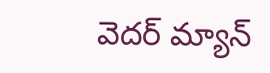వెదర్ మ్యాన్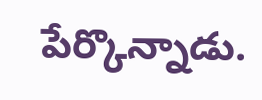పేర్కొన్నాడు.